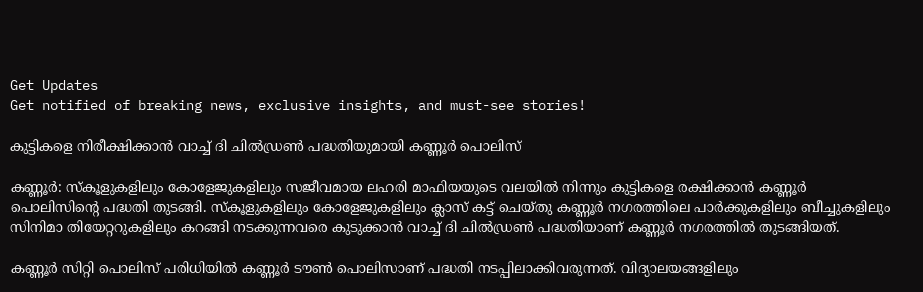Get Updates
Get notified of breaking news, exclusive insights, and must-see stories!

കുട്ടികളെ നിരീക്ഷിക്കാന്‍ വാച്ച് ദി ചില്‍ഡ്രണ്‍ പദ്ധതിയുമായി കണ്ണൂര്‍ പൊലിസ്

കണ്ണൂര്‍: സ്‌കൂളുകളിലും കോളേജുകളിലും സജീവമായ ലഹരി മാഫിയയുടെ വലയില്‍ നിന്നും കുട്ടികളെ രക്ഷിക്കാന്‍ കണ്ണൂര്‍ പൊലിസിന്റെ പദ്ധതി തുടങ്ങി. സ്‌കൂളുകളിലും കോളേജുകളിലും ക്ലാസ് കട്ട് ചെയ്തു കണ്ണൂര്‍ നഗരത്തിലെ പാര്‍ക്കുകളിലും ബീച്ചുകളിലും സിനിമാ തിയേറ്ററുകളിലും കറങ്ങി നടക്കുന്നവരെ കുടുക്കാന്‍ വാച്ച് ദി ചില്‍ഡ്രണ്‍ പദ്ധതിയാണ് കണ്ണൂര്‍ നഗരത്തില്‍ തുടങ്ങിയത്.

കണ്ണൂര്‍ സിറ്റി പൊലിസ് പരിധിയില്‍ കണ്ണൂര്‍ ടൗണ്‍ പൊലിസാണ് പദ്ധതി നടപ്പിലാക്കിവരുന്നത്. വിദ്യാലയങ്ങളിലും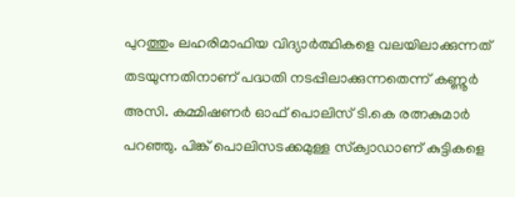പുറത്തും ലഹരിമാഫിയ വിദ്യാര്‍ത്ഥികളെ വലയിലാക്കുന്നത് തടയുന്നതിനാണ് പദ്ധതി നടപ്പിലാക്കുന്നതെന്ന് കണ്ണൂര്‍ അസി. കമ്മിഷണര്‍ ഓഫ് പൊലിസ് ടി.കെ രത്നകുമാര്‍ പറഞ്ഞു. പിങ്ക് പൊലിസടക്കമുള്ള സ്‌ക്വാഡാണ് കുട്ടികളെ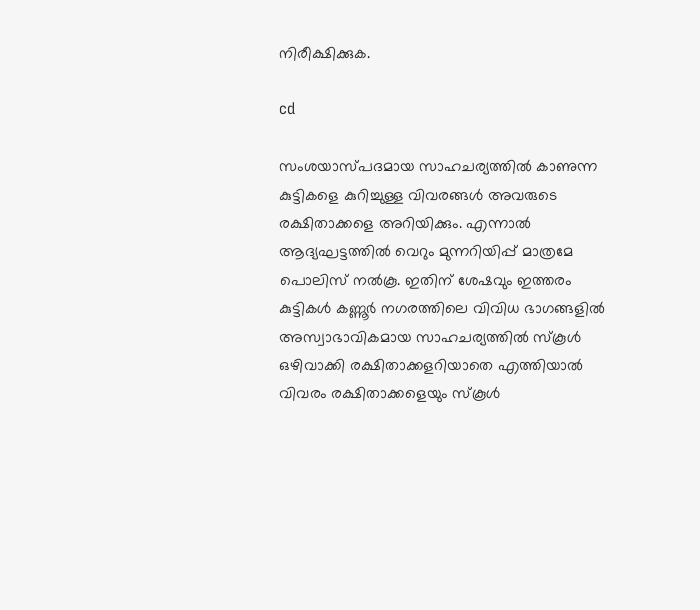നിരീക്ഷിക്കുക.

cd

സംശയാസ്പദമായ സാഹചര്യത്തില്‍ കാണുന്ന കുട്ടികളെ കുറിച്ചുള്ള വിവരങ്ങള്‍ അവരുടെ രക്ഷിതാക്കളെ അറിയിക്കും. എന്നാല്‍ ആദ്യഘട്ടത്തില്‍ വെറും മുന്നറിയിപ്പ് മാത്രമേ പൊലിസ് നല്‍കൂ. ഇതിന് ശേഷവും ഇത്തരം കുട്ടികള്‍ കണ്ണൂര്‍ നഗരത്തിലെ വിവിധ ഭാഗങ്ങളില്‍ അസ്വാഭാവികമായ സാഹചര്യത്തില്‍ സ്‌കൂള്‍ ഒഴിവാക്കി രക്ഷിതാക്കളറിയാതെ എത്തിയാല്‍ വിവരം രക്ഷിതാക്കളെയും സ്‌കൂള്‍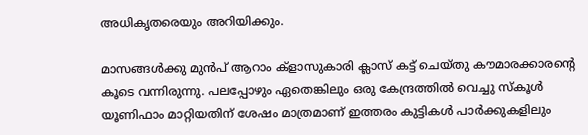അധികൃതരെയും അറിയിക്കും.

മാസങ്ങള്‍ക്കു മുന്‍പ് ആറാം ക്ളാസുകാരി ക്ലാസ് കട്ട് ചെയ്തു കൗമാരക്കാരന്റെ കൂടെ വന്നിരുന്നു. പലപ്പോഴും ഏതെങ്കിലും ഒരു കേന്ദ്രത്തില്‍ വെച്ചു സ്‌കൂള്‍ യൂണിഫാം മാറ്റിയതിന് ശേഷം മാത്രമാണ് ഇത്തരം കുട്ടികള്‍ പാര്‍ക്കുകളിലും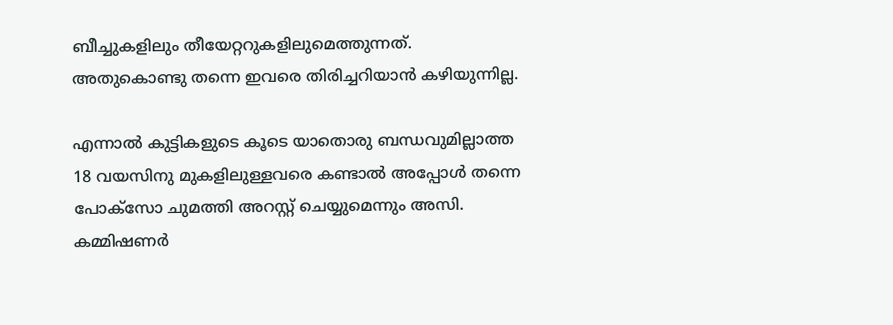ബീച്ചുകളിലും തീയേറ്ററുകളിലുമെത്തുന്നത്. അതുകൊണ്ടു തന്നെ ഇവരെ തിരിച്ചറിയാന്‍ കഴിയുന്നില്ല.

എന്നാല്‍ കുട്ടികളുടെ കൂടെ യാതൊരു ബന്ധവുമില്ലാത്ത 18 വയസിനു മുകളിലുള്ളവരെ കണ്ടാല്‍ അപ്പോള്‍ തന്നെ പോക്സോ ചുമത്തി അറസ്റ്റ് ചെയ്യുമെന്നും അസി. കമ്മിഷണര്‍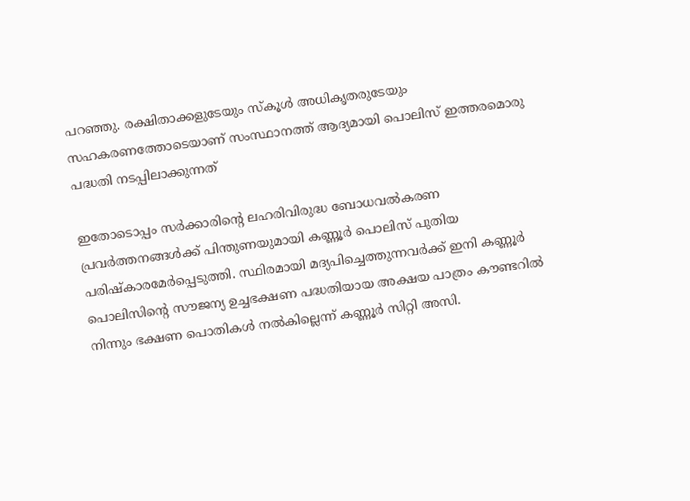പറഞ്ഞു. രക്ഷിതാക്കളുടേയും സ്‌കൂള്‍ അധികൃതരുടേയും സഹകരണത്തോടെയാണ് സംസ്ഥാനത്ത് ആദ്യമായി പൊലിസ് ഇത്തരമൊരു പദ്ധതി നടപ്പിലാക്കുന്നത്

ഇതോടൊപ്പം സര്‍ക്കാരിന്റെ ലഹരിവിരുദ്ധ ബോധവല്‍കരണ പ്രവര്‍ത്തനങ്ങള്‍ക്ക് പിന്തുണയുമായി കണ്ണൂര്‍ പൊലിസ് പുതിയ പരിഷ്‌കാരമേര്‍പ്പെടുത്തി. സ്ഥിരമായി മദ്യപിച്ചെത്തുന്നവര്‍ക്ക് ഇനി കണ്ണൂര്‍ പൊലിസിന്റെ സൗജന്യ ഉച്ചഭക്ഷണ പദ്ധതിയായ അക്ഷയ പാത്രം കൗണ്ടറില്‍ നിന്നും ഭക്ഷണ പൊതികള്‍ നല്‍കില്ലെന്ന് കണ്ണൂര്‍ സിറ്റി അസി.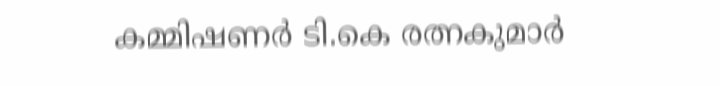കമ്മിഷണര്‍ ടി.കെ രത്നകുമാര്‍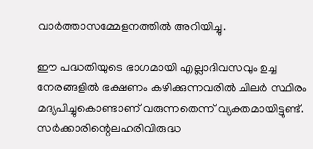വാര്‍ത്താസമ്മേളനത്തില്‍ അറിയിച്ചു.

ഈ പദ്ധതിയുടെ ഭാഗമായി എല്ലാദിവസവും ഉച്ച നേരങ്ങളില്‍ ഭക്ഷണം കഴിക്കുന്നവരില്‍ ചിലര്‍ സ്ഥിരം മദ്യപിച്ചുകൊണ്ടാണ് വരുന്നതെന്ന് വ്യക്തമായിട്ടുണ്ട്. സര്‍ക്കാരിന്റെലഹരിവിരുദ്ധ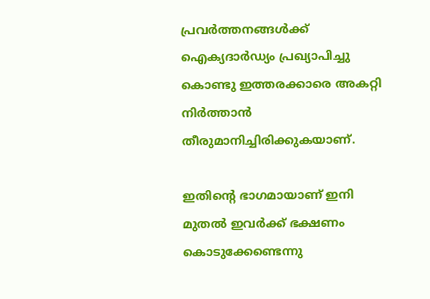പ്രവര്‍ത്തനങ്ങള്‍ക്ക് ഐക്യദാര്‍ഡ്യം പ്രഖ്യാപിച്ചു കൊണ്ടു ഇത്തരക്കാരെ അകറ്റി നിര്‍ത്താന്‍ തീരുമാനിച്ചിരിക്കുകയാണ്.

ഇതിന്റെ ഭാഗമായാണ് ഇനി മുതല്‍ ഇവര്‍ക്ക് ഭക്ഷണം കൊടുക്കേണ്ടെന്നു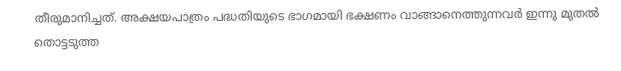തീരുമാനിച്ചത്. അക്ഷയപാത്രം പദ്ധതിയുടെ ഭാഗമായി ഭക്ഷണം വാങ്ങാനെത്തുന്നവര്‍ ഇന്നു മുതല്‍ തൊട്ടടുത്ത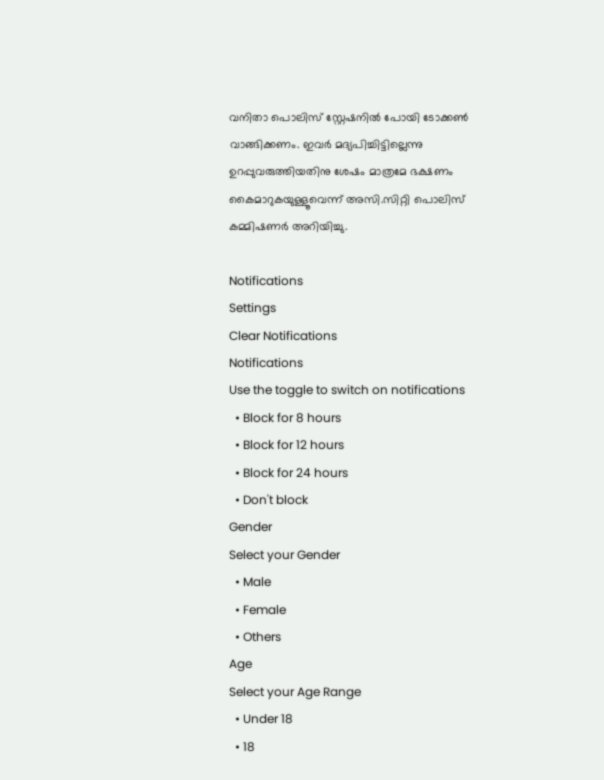വനിതാ പൊലിസ് സ്റ്റേഷനില്‍ പോയി ടോക്കണ്‍ വാങ്ങിക്കണം. ഇവര്‍ മദ്യപിച്ചിട്ടില്ലെന്നു ഉറപ്പുവരുത്തിയതിനു ശേഷം മാത്രമേ ഭക്ഷണം കൈമാറുകയുള്ളൂവെന്ന് അസി.സിറ്റി പൊലിസ് കമ്മിഷണര്‍ അറിയിച്ചു.

Notifications
Settings
Clear Notifications
Notifications
Use the toggle to switch on notifications
  • Block for 8 hours
  • Block for 12 hours
  • Block for 24 hours
  • Don't block
Gender
Select your Gender
  • Male
  • Female
  • Others
Age
Select your Age Range
  • Under 18
  • 18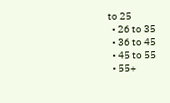to 25
  • 26 to 35
  • 36 to 45
  • 45 to 55
  • 55+